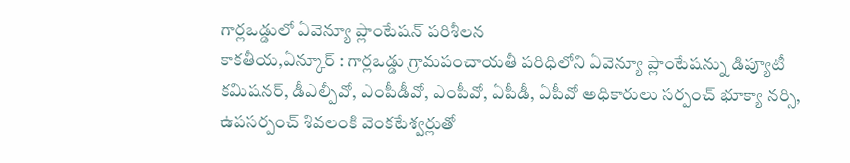గార్లఒడ్డులో ఏవెన్యూ ప్లాంటేషన్ పరిశీలన
కాకతీయ,ఏన్కూర్ : గార్లఒడ్డు గ్రామపంచాయతీ పరిధిలోని ఏవెన్యూ ప్లాంటేషన్ను డిప్యూటీ కమిషనర్, డీఎల్పీవో, ఎంపీడీవో, ఎంపీవో, ఏపీడీ, ఏపీవో అధికారులు సర్పంచ్ భూక్యా నర్సి, ఉపసర్పంచ్ శివలంకి వెంకటేశ్వర్లుతో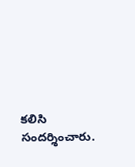కలిసి సందర్శించారు.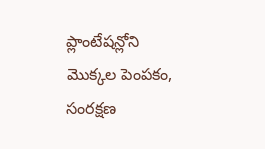ప్లాంటేషన్లోని మొక్కల పెంపకం, సంరక్షణ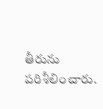తీరును పరిశీలించారు.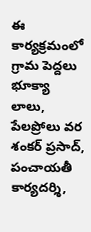ఈ కార్యక్రమంలో గ్రామ పెద్దలు భూక్యా లాలు, పేలప్రోలు వర శంకర్ ప్రసాద్, పంచాయతీ కార్యదర్శి,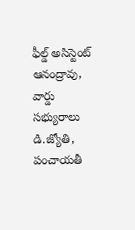ఫీల్డ్ అసిస్టెంట్ ఆనంద్రావు, వార్డు సభ్యురాలు డి.జ్యోతి, పంచాయతీ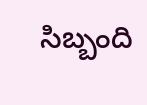సిబ్బంది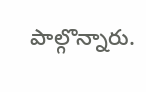పాల్గొన్నారు.